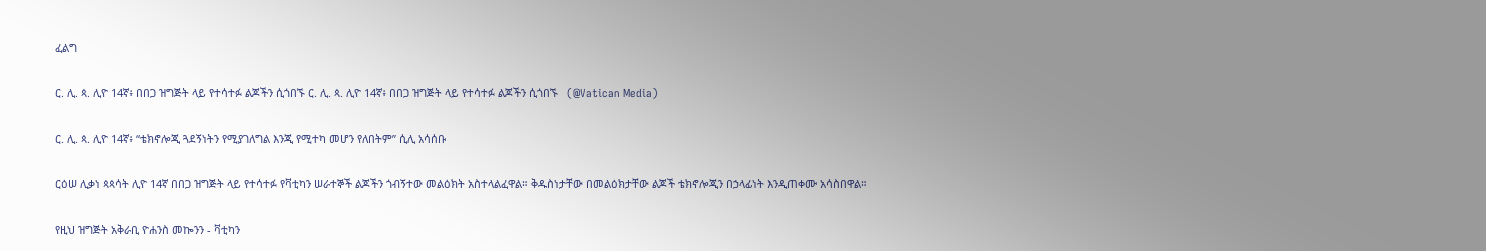ፈልግ

ር. ሊ. ጳ. ሊዮ 14ኛ፥ በበጋ ዝግጅት ላይ የተሳተፉ ልጆችን ሲጎበኙ ር. ሊ. ጳ. ሊዮ 14ኛ፥ በበጋ ዝግጅት ላይ የተሳተፉ ልጆችን ሲጎበኙ   (@Vatican Media)

ር. ሊ. ጳ. ሊዮ 14ኛ፥ “ቴክኖሎጂ ጓደኝነትን የሚያገለግል እንጂ የሚተካ መሆን የለበትም” ሲሊ አሳሰቡ

ርዕሠ ሊቃነ ጳጳሳት ሊዮ 14ኛ በበጋ ዝግጅት ላይ የተሳተፉ የቫቲካን ሠራተኞች ልጆችን ጎብኝተው መልዕክት አስተላልፈዋል። ቅዱስነታቸው በመልዕክታቸው ልጆች ቴክኖሎጂን በኃላፊነት እንዲጠቀሙ አሳስበዋል።

የዚህ ዝግጅት አቅራቢ ዮሐንስ መኰንን - ቫቲካን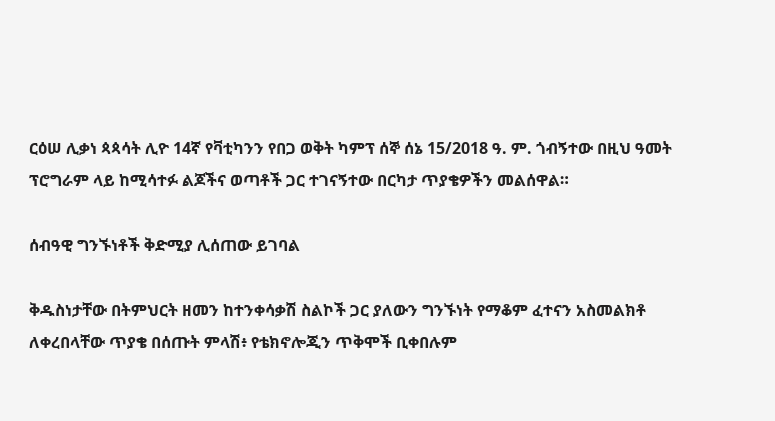ርዕሠ ሊቃነ ጳጳሳት ሊዮ 14ኛ የቫቲካንን የበጋ ወቅት ካምፕ ሰኞ ሰኔ 15/2018 ዓ. ም. ጎብኝተው በዚህ ዓመት ፕሮግራም ላይ ከሚሳተፉ ልጆችና ወጣቶች ጋር ተገናኝተው በርካታ ጥያቄዎችን መልሰዋል።

ሰብዓዊ ግንኙነቶች ቅድሚያ ሊሰጠው ይገባል

ቅዱስነታቸው በትምህርት ዘመን ከተንቀሳቃሽ ስልኮች ጋር ያለውን ግንኙነት የማቆም ፈተናን አስመልክቶ ለቀረበላቸው ጥያቄ በሰጡት ምላሽ፥ የቴክኖሎጂን ጥቅሞች ቢቀበሉም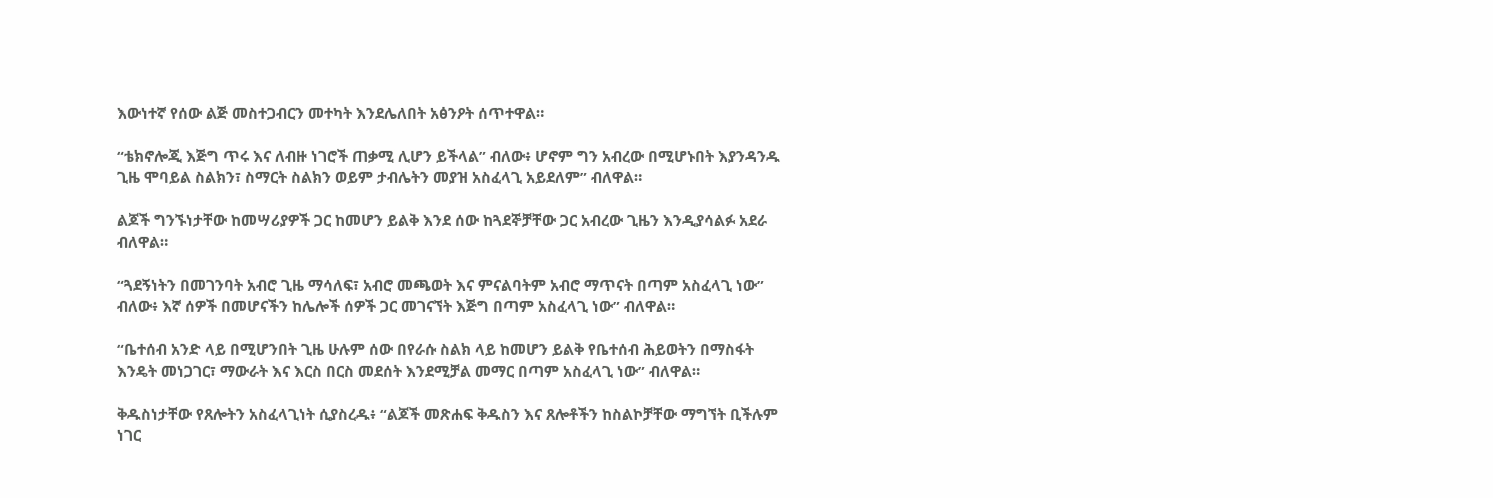እውነተኛ የሰው ልጅ መስተጋብርን መተካት እንደሌለበት አፅንዖት ሰጥተዋል።

“ቴክኖሎጂ እጅግ ጥሩ እና ለብዙ ነገሮች ጠቃሚ ሊሆን ይችላል” ብለው፥ ሆኖም ግን አብረው በሚሆኑበት እያንዳንዱ ጊዜ ሞባይል ስልክን፣ ስማርት ስልክን ወይም ታብሌትን መያዝ አስፈላጊ አይደለም” ብለዋል።

ልጆች ግንኙነታቸው ከመሣሪያዎች ጋር ከመሆን ይልቅ እንደ ሰው ከጓደኞቻቸው ጋር አብረው ጊዜን እንዲያሳልፉ አደራ ብለዋል።

“ጓደኝነትን በመገንባት አብሮ ጊዜ ማሳለፍ፣ አብሮ መጫወት እና ምናልባትም አብሮ ማጥናት በጣም አስፈላጊ ነው” ብለው፥ እኛ ሰዎች በመሆናችን ከሌሎች ሰዎች ጋር መገናኘት እጅግ በጣም አስፈላጊ ነው” ብለዋል።

“ቤተሰብ አንድ ላይ በሚሆንበት ጊዜ ሁሉም ሰው በየራሱ ስልክ ላይ ከመሆን ይልቅ የቤተሰብ ሕይወትን በማስፋት እንዴት መነጋገር፣ ማውራት እና እርስ በርስ መደሰት እንደሚቻል መማር በጣም አስፈላጊ ነው” ብለዋል።

ቅዱስነታቸው የጸሎትን አስፈላጊነት ሲያስረዱ፥ “ልጆች መጽሐፍ ቅዱስን እና ጸሎቶችን ከስልኮቻቸው ማግኘት ቢችሉም ነገር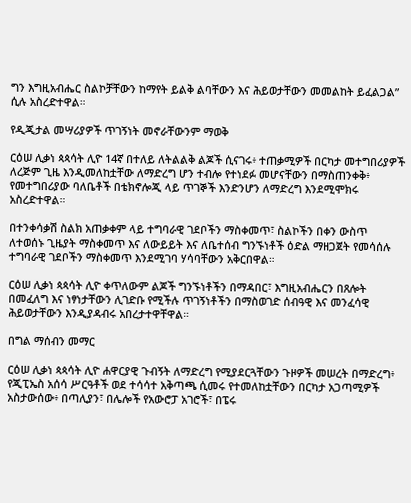ግን እግዚአብሔር ስልኮቻቸውን ከማየት ይልቅ ልባቸውን እና ሕይወታቸውን መመልከት ይፈልጋል” ሲሉ አስረድተዋል።

የዲጂታል መሣሪያዎች ጥገኝነት መኖራቸውንም ማወቅ

ርዕሠ ሊቃነ ጳጳሳት ሊዮ 14ኛ በተለይ ለትልልቅ ልጆች ሲናገሩ፥ ተጠቃሚዎች በርካታ መተግበሪያዎች ለረጅም ጊዜ እንዲመለከቷቸው ለማድረግ ሆን ተብሎ የተነደፉ መሆናቸውን በማስጠንቀቅ፥ የመተግበሪያው ባለቤቶች በቴክኖሎጂ ላይ ጥገኞች እንድንሆን ለማድረግ እንደሚሞክሩ አስረድተዋል።

በተንቀሳቃሽ ስልክ አጠቃቀም ላይ ተግባራዊ ገደቦችን ማስቀመጥ፣ ስልኮችን በቀን ውስጥ ለተወሰኑ ጊዜያት ማስቀመጥ እና ለውይይት እና ለቤተሰብ ግንኙነቶች ዕድል ማዘጋጀት የመሳሰሉ ተግባራዊ ገደቦችን ማስቀመጥ እንደሚገባ ሃሳባቸውን አቅርበዋል።

ርዕሠ ሊቃነ ጳጳሳት ሊዮ ቀጥለውም ልጆች ግንኙነቶችን በማዳበር፣ እግዚአብሔርን በጸሎት በመፈለግ እና ነፃነታቸውን ሊገድቡ የሚችሉ ጥገኝነቶችን በማስወገድ ሰብዓዊ እና መንፈሳዊ ሕይወታቸውን እንዲያዳብሩ አበረታተዋቸዋል።

በግል ማሰብን መማር

ርዕሠ ሊቃነ ጳጳሳት ሊዮ ሐዋርያዊ ጉብኝት ለማድረግ የሚያደርጓቸውን ጉዞዎች መሠረት በማድረግ፥ የጂፒኤስ አሰሳ ሥርዓቶች ወደ ተሳሳተ አቅጣጫ ሲመሩ የተመለከቷቸውን በርካታ አጋጣሚዎች አስታውሰው፥ በጣሊያን፣ በሌሎች የአውሮፓ አገሮች፣ በፔሩ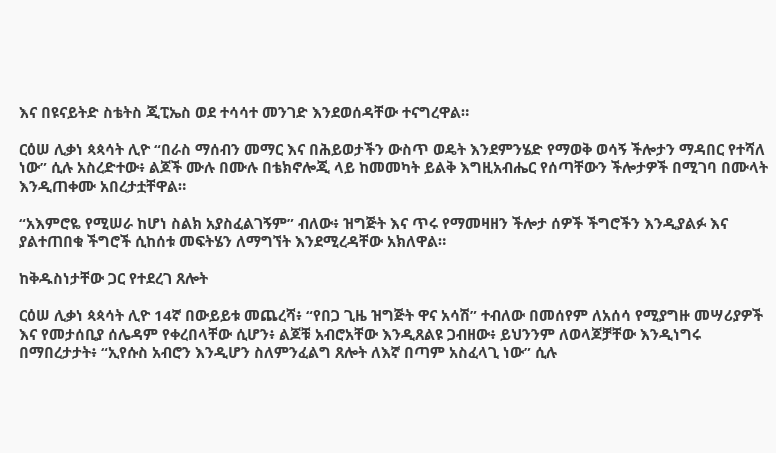እና በዩናይትድ ስቴትስ ጂፒኤስ ወደ ተሳሳተ መንገድ እንደወሰዳቸው ተናግረዋል።

ርዕሠ ሊቃነ ጳጳሳት ሊዮ “በራስ ማሰብን መማር እና በሕይወታችን ውስጥ ወዴት እንደምንሄድ የማወቅ ወሳኝ ችሎታን ማዳበር የተሻለ ነው” ሲሉ አስረድተው፥ ልጆች ሙሉ በሙሉ በቴክኖሎጂ ላይ ከመመካት ይልቅ እግዚአብሔር የሰጣቸውን ችሎታዎች በሚገባ በሙላት እንዲጠቀሙ አበረታቷቸዋል።

“አእምሮዬ የሚሠራ ከሆነ ስልክ አያስፈልገኝም” ብለው፥ ዝግጅት እና ጥሩ የማመዛዘን ችሎታ ሰዎች ችግሮችን እንዲያልፉ እና ያልተጠበቁ ችግሮች ሲከሰቱ መፍትሄን ለማግኘት እንደሚረዳቸው አክለዋል።

ከቅዱስነታቸው ጋር የተደረገ ጸሎት

ርዕሠ ሊቃነ ጳጳሳት ሊዮ 14ኛ በውይይቱ መጨረሻ፥ “የበጋ ጊዜ ዝግጅት ዋና አሳሽ” ተብለው በመሰየም ለአሰሳ የሚያግዙ መሣሪያዎች እና የመታሰቢያ ሰሌዳም የቀረበላቸው ሲሆን፥ ልጆቹ አብሮአቸው እንዲጸልዩ ጋብዘው፥ ይህንንም ለወላጆቻቸው እንዲነግሩ በማበረታታት፥ “ኢየሱስ አብሮን እንዲሆን ስለምንፈልግ ጸሎት ለእኛ በጣም አስፈላጊ ነው” ሲሉ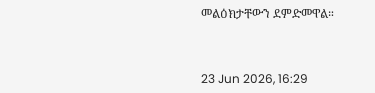መልዕክታቸውን ደምድመዋል።



23 Jun 2026, 16:29